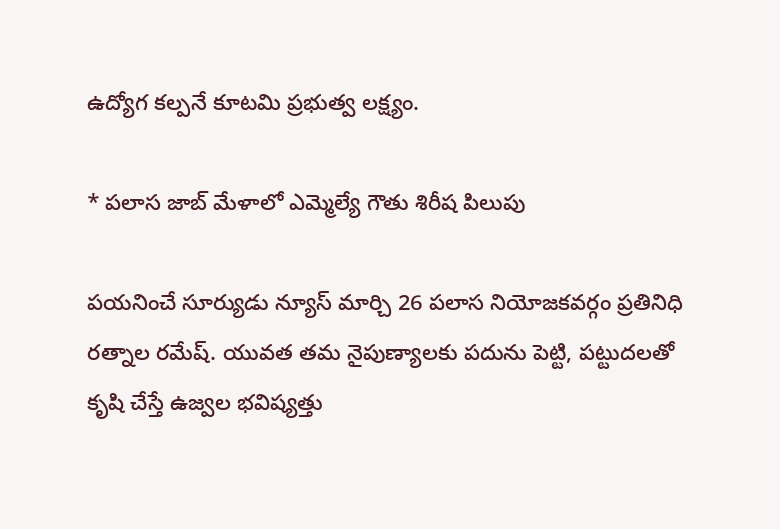ఉద్యోగ కల్పనే కూటమి ప్రభుత్వ లక్ష్యం.

* పలాస జాబ్ మేళాలో ఎమ్మెల్యే గౌతు శిరీష పిలుపు

పయనించే సూర్యుడు న్యూస్ మార్చి 26 పలాస నియోజకవర్గం ప్రతినిధి రత్నాల రమేష్. యువత తమ నైపుణ్యాలకు పదును పెట్టి, పట్టుదలతో కృషి చేస్తే ఉజ్వల భవిష్యత్తు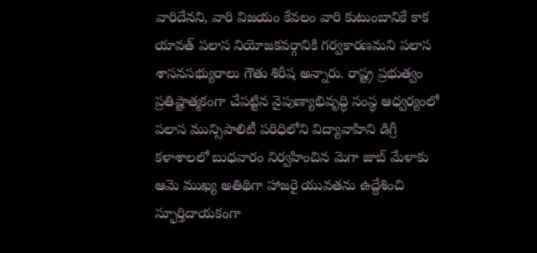వారిదేనని, వారి విజయం కేవలం వారి కుటుంబానికే కాక యావత్ పలాస నియోజకవర్గానికి గర్వకారణమని పలాస శాసనసభ్యురాలు గౌతు శిరీష అన్నారు. రాష్ట్ర ప్రభుత్వం ప్రతిష్టాత్మకంగా చేపట్టిన నైపుణ్యాభివృద్ధి సంస్థ ఆధ్వర్యంలో పలాస మున్సిపాలిటీ పరిధిలోని విద్యావాహిని డిగ్రీ కళాశాలలో బుధవారం నిర్వహించిన మెగా జాబ్ మేళాకు ఆమె ముఖ్య అతిథిగా హాజరై యువతను ఉద్దేశించి స్ఫూర్తిదాయకంగా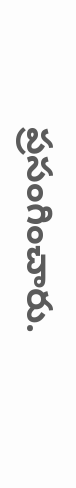ప్రసంగించారు.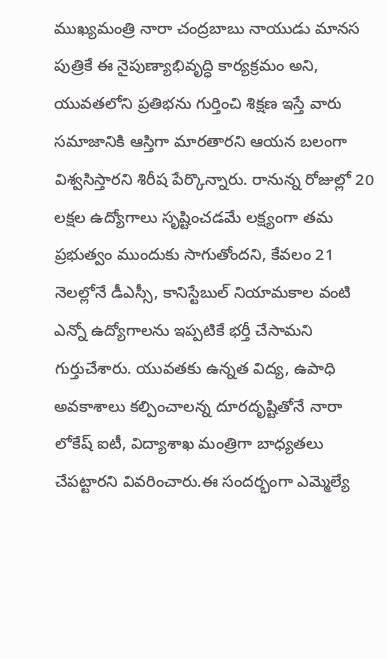ముఖ్యమంత్రి నారా చంద్రబాబు నాయుడు మానస పుత్రికే ఈ నైపుణ్యాభివృద్ధి కార్యక్రమం అని, యువతలోని ప్రతిభను గుర్తించి శిక్షణ ఇస్తే వారు సమాజానికి ఆస్తిగా మారతారని ఆయన బలంగా విశ్వసిస్తారని శిరీష పేర్కొన్నారు. రానున్న రోజుల్లో 20 లక్షల ఉద్యోగాలు సృష్టించడమే లక్ష్యంగా తమ ప్రభుత్వం ముందుకు సాగుతోందని, కేవలం 21 నెలల్లోనే డీఎస్సీ, కానిస్టేబుల్ నియామకాల వంటి ఎన్నో ఉద్యోగాలను ఇప్పటికే భర్తీ చేసామని గుర్తుచేశారు. యువతకు ఉన్నత విద్య, ఉపాధి అవకాశాలు కల్పించాలన్న దూరదృష్టితోనే నారా లోకేష్ ఐటీ, విద్యాశాఖ మంత్రిగా బాధ్యతలు చేపట్టారని వివరించారు.ఈ సందర్భంగా ఎమ్మెల్యే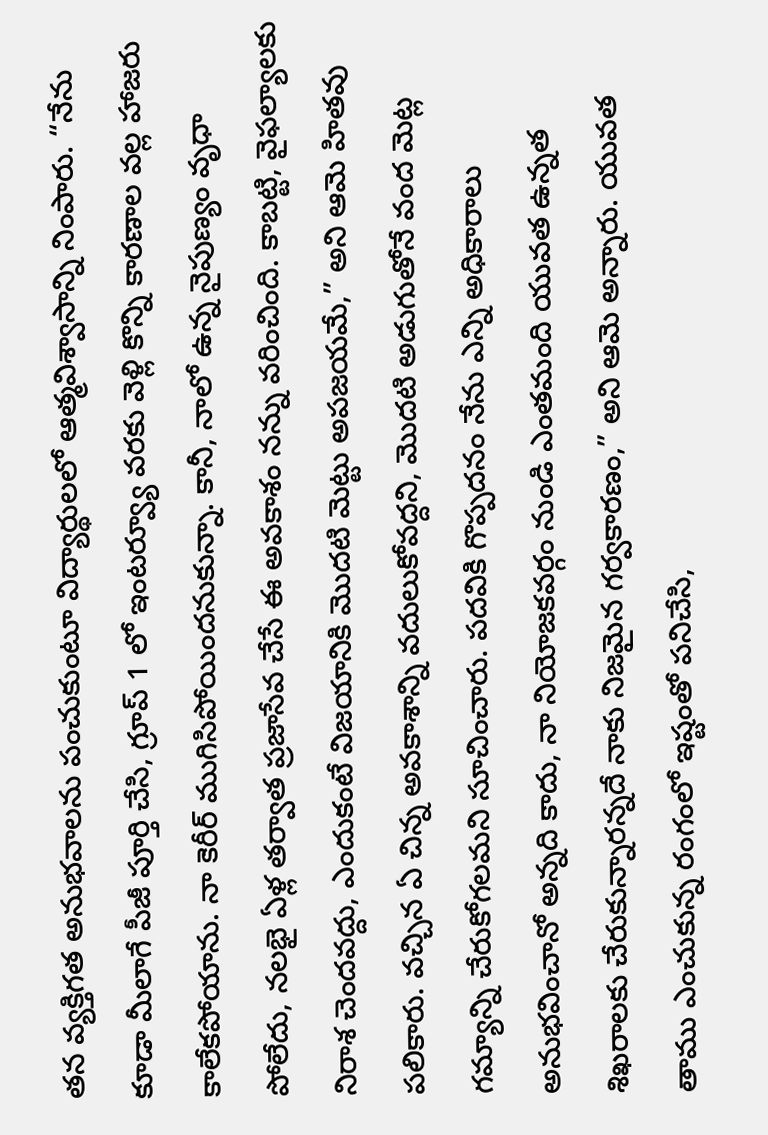తన వ్యక్తిగత అనుభవాలను పంచుకుంటూ విద్యార్థులలో ఆత్మవిశ్వాసాన్ని నింపారు. “నేను కూడా మీలాగే పీజీ పూర్తి చేసి, గ్రూప్ 1 లో ఇంటర్వ్యూ వరకు వెళ్లి కొన్ని కారణాల వల్ల హాజరు కాలేకపోయాను. నా కెరీర్ ముగిసిపోయిందనుకున్నా. కానీ, నాలో ఉన్న నైపుణ్యం వృధా పోలేదు, నలభై ఏళ్ల తర్వాత ప్రజాసేవ చేసే ఈ అవకాశం నన్ను వరించింది. కాబట్టి, వైఫల్యాలకు నిరాశ చెందవద్దు, ఎందుకంటే విజయానికి మొదటి మెట్టు అపజయమే,” అని ఆమె హితవు పలికారు. వచ్చిన ఏ చిన్న అవకాశాన్ని వదులుకోవద్దని, మొదటి అడుగుతోనే వంద మెట్ల గమ్యాన్ని చేరుకోగలమని సూచించారు. పదవికి గొప్పదనం నేను ఎన్ని అధికారాలు అనుభవించానో అన్నది కాదు, నా నియోజకవర్గం నుండి ఎంతమంది యువత ఉన్నత శిఖరాలకు చేరుకున్నారన్నదే నాకు నిజమైన గర్వకారణం,” అని ఆమె అన్నారు. యువత తాము ఎంచుకున్న రంగంలో ఇష్టంతో పనిచేసి,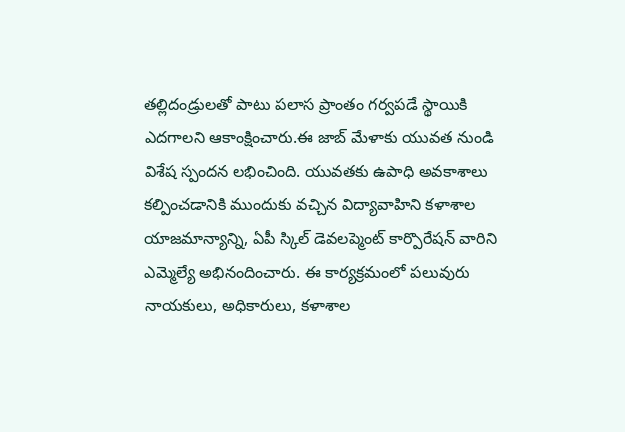తల్లిదండ్రులతో పాటు పలాస ప్రాంతం గర్వపడే స్థాయికి ఎదగాలని ఆకాంక్షించారు.ఈ జాబ్ మేళాకు యువత నుండి విశేష స్పందన లభించింది. యువతకు ఉపాధి అవకాశాలు కల్పించడానికి ముందుకు వచ్చిన విద్యావాహిని కళాశాల యాజమాన్యాన్ని, ఏపీ స్కిల్ డెవలప్మెంట్ కార్పొరేషన్ వారిని ఎమ్మెల్యే అభినందించారు. ఈ కార్యక్రమంలో పలువురు నాయకులు, అధికారులు, కళాశాల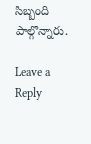సిబ్బంది పాల్గొన్నారు.

Leave a Reply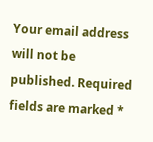Your email address will not be published. Required fields are marked *